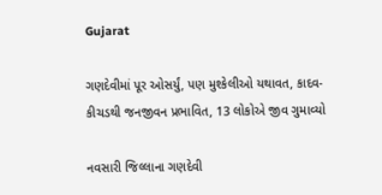Gujarat

ગણદેવીમાં પૂર ઓસર્યું, પણ મુશ્કેલીઓ યથાવત, કાદવ-કીચડથી જનજીવન પ્રભાવિત, 13 લોકોએ જીવ ગુમાવ્યો

નવસારી જિલ્લાના ગણદેવી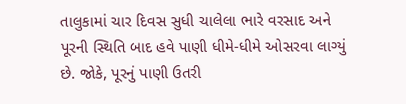તાલુકામાં ચાર દિવસ સુધી ચાલેલા ભારે વરસાદ અને પૂરની સ્થિતિ બાદ હવે પાણી ધીમે-ધીમે ઓસરવા લાગ્યું છે. જોકે, પૂરનું પાણી ઉતરી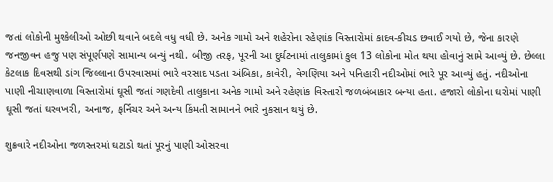જતાં લોકોની મુશ્કેલીઓ ઓછી થવાને બદલે વધુ વધી છે. અનેક ગામો અને શહેરોના રહેણાંક વિસ્તારોમાં કાદવ-કીચડ છવાઈ ગયો છે, જેના કારણે જનજીવન હજુ પણ સંપૂર્ણપણે સામાન્ય બન્યું નથી. બીજી તરફ, પૂરની આ દુર્ઘટનામાં તાલુકામાં કુલ 13 લોકોના મોત થયા હોવાનું સામે આવ્યું છે. છેલ્લા કેટલાક દિવસથી ડાંગ જિલ્લાના ઉપરવાસમાં ભારે વરસાદ પડતા અંબિકા, કાવેરી, વેગણિયા અને પનિહારી નદીઓમાં ભારે પૂર આવ્યું હતું. નદીઓના પાણી નીચાણવાળા વિસ્તારોમાં ઘૂસી જતાં ગણદેવી તાલુકાના અનેક ગામો અને રહેણાંક વિસ્તારો જળબંબાકાર બન્યા હતા. હજારો લોકોના ઘરોમાં પાણી ઘૂસી જતાં ઘરવખરી, અનાજ, ફર્નિચર અને અન્ય કિંમતી સામાનને ભારે નુકસાન થયું છે.

શુક્રવારે નદીઓના જળસ્તરમાં ઘટાડો થતાં પૂરનું પાણી ઓસરવા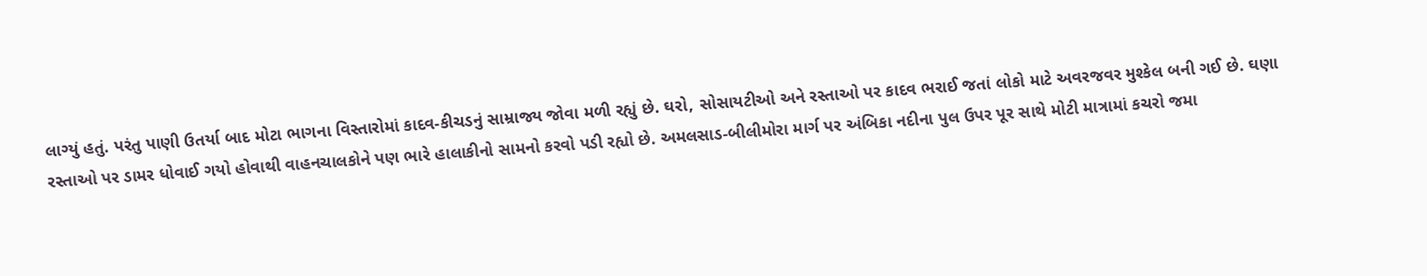લાગ્યું હતું. પરંતુ પાણી ઉતર્યા બાદ મોટા ભાગના વિસ્તારોમાં કાદવ-કીચડનું સામ્રાજ્ય જોવા મળી રહ્યું છે. ઘરો, સોસાયટીઓ અને રસ્તાઓ પર કાદવ ભરાઈ જતાં લોકો માટે અવરજવર મુશ્કેલ બની ગઈ છે. ઘણા રસ્તાઓ પર ડામર ધોવાઈ ગયો હોવાથી વાહનચાલકોને પણ ભારે હાલાકીનો સામનો કરવો પડી રહ્યો છે. અમલસાડ-બીલીમોરા માર્ગ પર અંબિકા નદીના પુલ ઉપર પૂર સાથે મોટી માત્રામાં કચરો જમા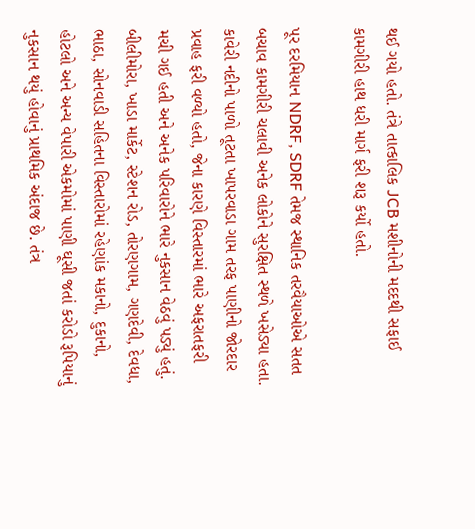થઈ ગયો હતો. તંત્રે તાત્કાલિક JCB મશીનોની મદદથી સફાઈ કામગીરી હાથ ધરી માર્ગ ફરી શરૂ કર્યો હતો.

પૂર દરમિયાન NDRF, SDRF તેમજ સ્થાનિક તરવૈયાઓએ સતત બચાવ કામગીરી ચલાવી અનેક લોકોને સુરક્ષિત સ્થળે ખસેડ્યા હતા. કાવેરી નદીનો પાળો તૂટતા ખાપરવાડા ગામ તરફ પાણીનો જોરદાર પ્રવાહ ફરી વળ્યો હતો, જેના કારણે વિસ્તારમાં ભારે અફરાતફરી મચી ગઈ હતી અને અનેક પરિવારોને ભારે નુકસાન વેઠવું પડ્યું હતું. બીલીમોરા, ખાડા માર્કેટ, સ્ટેશન રોડ, તોરણગામ, ગણદેવી, દેવધા, ભાઠા, સોનવાડી સહિતના વિસ્તારોમાં રહેણાંક મકાનો, દુકાનો, હોટલો અને અન્ય વેપારી એકમોમાં પાણી ઘૂસી જતાં કરોડો રૂપિયાનું નુકસાન થયું હોવાનું પ્રાથમિક અંદાજ છે. તંત્ર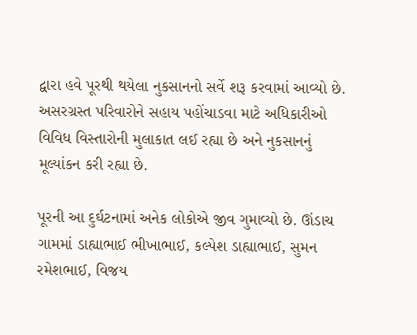દ્વારા હવે પૂરથી થયેલા નુકસાનનો સર્વે શરૂ કરવામાં આવ્યો છે. અસરગ્રસ્ત પરિવારોને સહાય પહોંચાડવા માટે અધિકારીઓ વિવિધ વિસ્તારોની મુલાકાત લઈ રહ્યા છે અને નુકસાનનું મૂલ્યાંકન કરી રહ્યા છે.

પૂરની આ દુર્ઘટનામાં અનેક લોકોએ જીવ ગુમાવ્યો છે. ઊંડાચ ગામમાં ડાહ્યાભાઈ ભીખાભાઈ, કલ્પેશ ડાહ્યાભાઈ, સુમન રમેશભાઈ, વિજય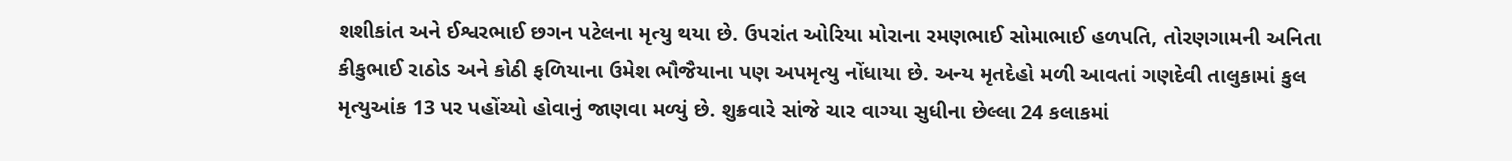શશીકાંત અને ઈશ્વરભાઈ છગન પટેલના મૃત્યુ થયા છે. ઉપરાંત ઓરિયા મોરાના રમણભાઈ સોમાભાઈ હળપતિ, તોરણગામની અનિતા કીકુભાઈ રાઠોડ અને કોઠી ફળિયાના ઉમેશ ભૌજૈયાના પણ અપમૃત્યુ નોંધાયા છે. અન્ય મૃતદેહો મળી આવતાં ગણદેવી તાલુકામાં કુલ મૃત્યુઆંક 13 પર પહોંચ્યો હોવાનું જાણવા મળ્યું છે. શુક્રવારે સાંજે ચાર વાગ્યા સુધીના છેલ્લા 24 કલાકમાં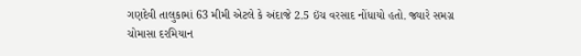ગણદેવી તાલુકામાં 63 મીમી એટલે કે અંદાજે 2.5 ઇંચ વરસાદ નોંધાયો હતો. જ્યારે સમગ્ર ચોમાસા દરમિયાન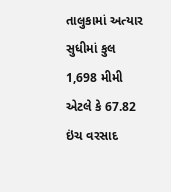તાલુકામાં અત્યાર સુધીમાં કુલ 1,698 મીમી એટલે કે 67.82 ઇંચ વરસાદ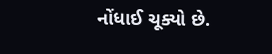નોંધાઈ ચૂક્યો છે.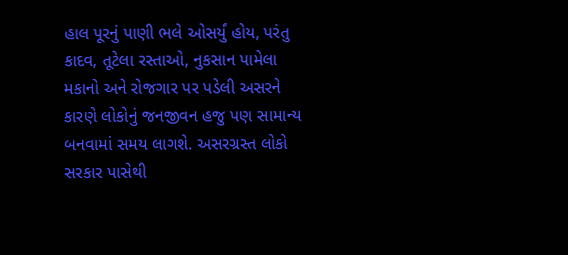હાલ પૂરનું પાણી ભલે ઓસર્યું હોય, પરંતુ કાદવ, તૂટેલા રસ્તાઓ, નુકસાન પામેલા મકાનો અને રોજગાર પર પડેલી અસરને કારણે લોકોનું જનજીવન હજુ પણ સામાન્ય બનવામાં સમય લાગશે. અસરગ્રસ્ત લોકો સરકાર પાસેથી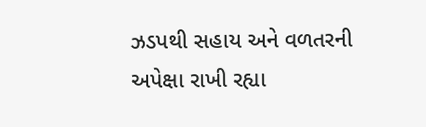ઝડપથી સહાય અને વળતરની અપેક્ષા રાખી રહ્યા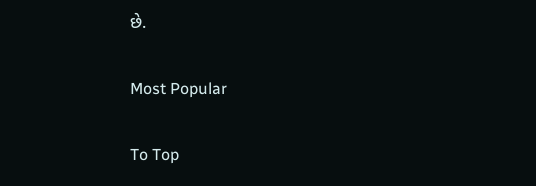છે.

Most Popular

To Top